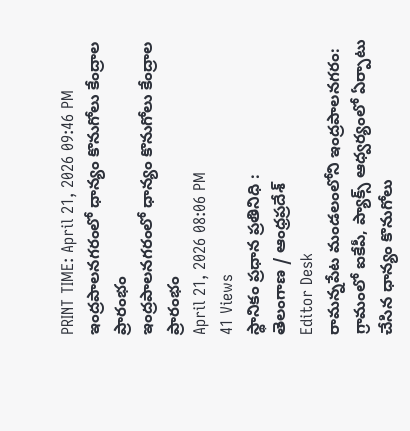PRINT TIME: April 21, 2026 09:46 PM
ఇంద్రపాలనగరంలో ధాన్యం కొనుగోలు కేంద్రాల ప్రారంభం
ఇంద్రపాలనగరంలో ధాన్యం కొనుగోలు కేంద్రాల ప్రారంభం
April 21, 2026 08:06 PM
41 Views
స్థానికం ప్రధాన ప్రతినిధి :
తెలంగాణ / ఆంధ్రప్రదేశ్
Editor Desk
రామన్నపేట మండలంలోని ఇంద్రపాలనగరం: గ్రామంలో ఐకేపీ, ప్యాక్స్ ఆధ్వర్యంలో ఏర్పాటు చేసిన ధాన్యం కొనుగోలు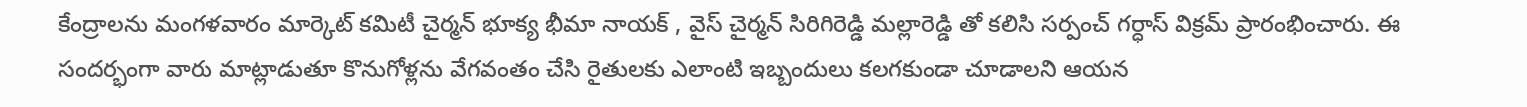కేంద్రాలను మంగళవారం మార్కెట్ కమిటీ చైర్మన్ భూక్య భీమా నాయక్ , వైస్ చైర్మన్ సిరిగిరెడ్డి మల్లారెడ్డి తో కలిసి సర్పంచ్ గర్ధాస్ విక్రమ్ ప్రారంభించారు. ఈ సందర్భంగా వారు మాట్లాడుతూ కొనుగోళ్లను వేగవంతం చేసి రైతులకు ఎలాంటి ఇబ్బందులు కలగకుండా చూడాలని ఆయన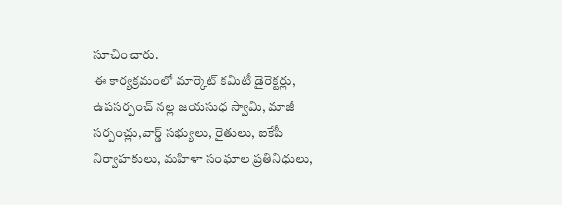సూచించారు.
ఈ కార్యక్రమంలో మార్కెట్ కమిటీ డైరెక్టర్లు, ఉపసర్పంచ్ నల్ల జయసుధ స్వామి, మాజీ సర్పంచ్లు,వార్డ్ సభ్యులు, రైతులు, ఐకేపీ నిర్వాహకులు, మహిళా సంఘాల ప్రతినిధులు,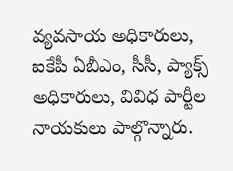వ్యవసాయ అధికారులు, ఐకేపీ ఏబీఎం, సీసీ, ప్యాక్స్ అధికారులు, వివిధ పార్టీల నాయకులు పాల్గొన్నారు.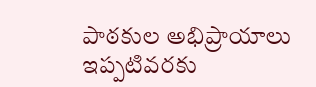పాఠకుల అభిప్రాయాలు
ఇప్పటివరకు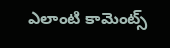ఎలాంటి కామెంట్స్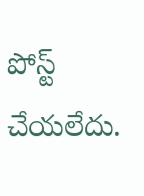పోస్ట్ చేయలేదు.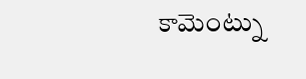కామెంట్ను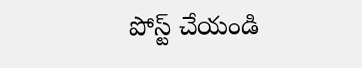పోస్ట్ చేయండి